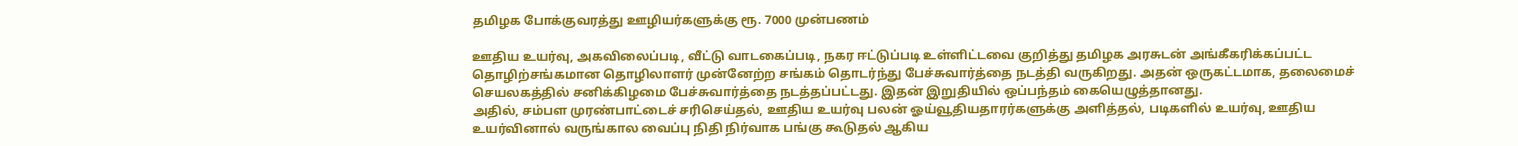தமிழக போக்குவரத்து ஊழியர்களுக்கு ரூ. 7000 முன்பணம்

ஊதிய உயர்வு, அகவிலைப்படி, வீட்டு வாடகைப்படி, நகர ஈட்டுப்படி உள்ளிட்டவை குறித்து தமிழக அரசுடன் அங்கீகரிக்கப்பட்ட தொழிற்சங்கமான தொழிலாளர் முன்னேற்ற சங்கம் தொடர்ந்து பேச்சுவார்த்தை நடத்தி வருகிறது. அதன் ஒருகட்டமாக, தலைமைச் செயலகத்தில் சனிக்கிழமை பேச்சுவார்த்தை நடத்தப்பட்டது. இதன் இறுதியில் ஒப்பந்தம் கையெழுத்தானது.
அதில், சம்பள முரண்பாட்டைச் சரிசெய்தல், ஊதிய உயர்வு பலன் ஓய்வூதியதாரர்களுக்கு அளித்தல், படிகளில் உயர்வு, ஊதிய உயர்வினால் வருங்கால வைப்பு நிதி நிர்வாக பங்கு கூடுதல் ஆகிய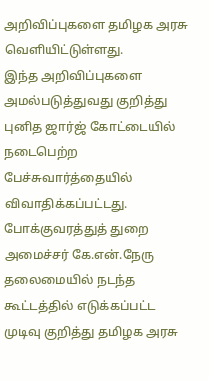அறிவிப்புகளை தமிழக அரசு வெளியிட்டுள்ளது.
இந்த அறிவிப்புகளை அமல்படுத்துவது குறித்து புனித ஜார்ஜ் கோட்டையில் நடைபெற்ற பேச்சுவார்த்தையில் விவாதிக்கப்பட்டது.
போக்குவரத்துத் துறை அமைச்சர் கே.என்.நேரு தலைமையில் நடந்த கூட்டத்தில் எடுக்கப்பட்ட முடிவு குறித்து தமிழக அரசு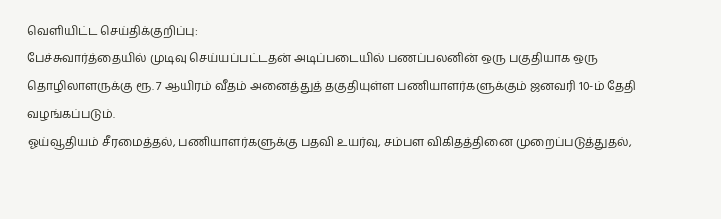வெளியிட்ட செய்திக்குறிப்பு:
பேச்சுவார்த்தையில் முடிவு செய்யப்பட்டதன் அடிப்படையில் பணப்பலனின் ஒரு பகுதியாக ஒரு தொழிலாளருக்கு ரூ. 7 ஆயிரம் வீதம் அனைத்துத் தகுதியுள்ள பணியாளர்களுக்கும் ஜனவரி 10-ம் தேதி வழங்கப்படும்.
ஓய்வூதியம் சீரமைத்தல், பணியாளர்களுக்கு பதவி உயர்வு, சம்பள விகிதத்தினை முறைப்படுத்துதல்,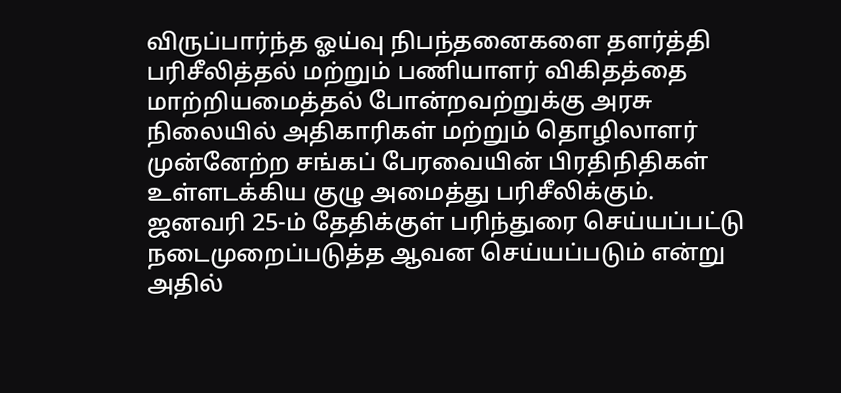விருப்பார்ந்த ஓய்வு நிபந்தனைகளை தளர்த்தி பரிசீலித்தல் மற்றும் பணியாளர் விகிதத்தை மாற்றியமைத்தல் போன்றவற்றுக்கு அரசு நிலையில் அதிகாரிகள் மற்றும் தொழிலாளர் முன்னேற்ற சங்கப் பேரவையின் பிரதிநிதிகள் உள்ளடக்கிய குழு அமைத்து பரிசீலிக்கும்.
ஜனவரி 25-ம் தேதிக்குள் பரிந்துரை செய்யப்பட்டு நடைமுறைப்படுத்த ஆவன செய்யப்படும் என்று அதில்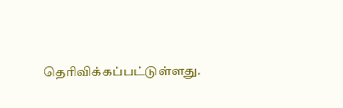தெரிவிக்கப்பட்டுள்ளது.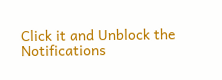Click it and Unblock the Notifications